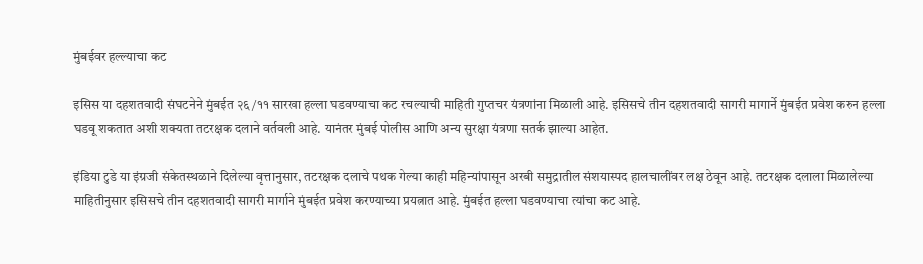मुंबईवर हल्ल्याचा कट

इसिस या दहशतवादी संघटनेने मुंबईत २६/११ सारखा हल्ला घडवण्याचा कट रचल्याची माहिती गुप्तचर यंत्रणांना मिळाली आहे. इसिसचे तीन दहशतवादी सागरी मागार्ने मुंबईत प्रवेश करुन हल्ला घडवू शकतात अशी शक्यता तटरक्षक दलाने वर्तवली आहे. यानंतर मुंबई पोलीस आणि अन्य सुरक्षा यंत्रणा सतर्क झाल्या आहेत.

इंडिया टुडे या इंग्रजी संकेतस्थळाने दिलेल्या वृत्तानुसार, तटरक्षक दलाचे पथक गेल्या काही महिन्यांपासून अरबी समुद्रातील संशयास्पद हालचालींवर लक्ष ठेवून आहे. तटरक्षक दलाला मिळालेल्या माहितीनुसार इसिसचे तीन दहशतवादी सागरी मार्गाने मुंबईत प्रवेश करण्याच्या प्रयत्नात आहे. मुंबईत हल्ला घडवण्याचा त्यांचा कट आहे.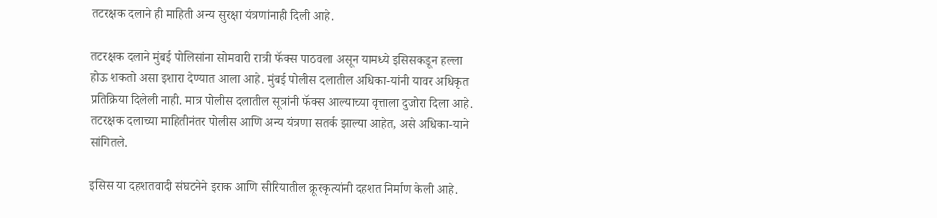तटरक्षक दलाने ही माहिती अन्य सुरक्षा यंत्रणांनाही दिली आहे.

तटरक्षक दलाने मुंबई पोलिसांना सोमवारी रात्री फॅक्स पाठवला असून यामध्ये इसिसकडून हल्ला होऊ शकतो असा इशारा देण्यात आला आहे. मुंबई पोलीस दलातील अधिका-यांनी यावर अधिकृत प्रतिक्रिया दिलेली नाही. मात्र पोलीस दलातील सूत्रांनी फॅक्स आल्याच्या वृत्ताला दुजोरा दिला आहे. तटरक्षक दलाच्या माहितीनंतर पोलीस आणि अन्य यंत्रणा सतर्क झाल्या आहेत, असे अधिका-याने सांगितले.

इसिस या दहशतवादी संघटनेने इराक आणि सीरियातील क्रूरकृत्यांनी दहशत निर्माण केली आहे.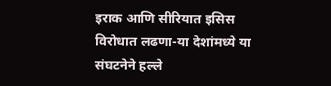इराक आणि सीरियात इसिस विरोधात लढणा-या देशांमध्ये या संघटनेने हल्ले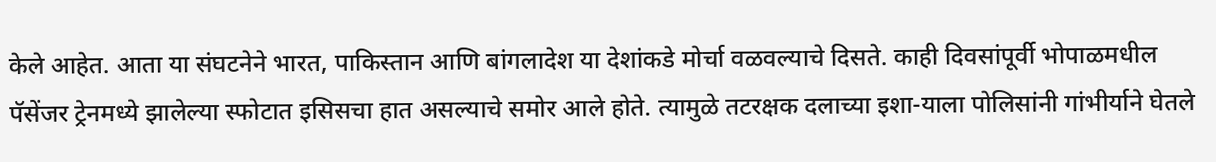केले आहेत. आता या संघटनेने भारत, पाकिस्तान आणि बांगलादेश या देशांकडे मोर्चा वळवल्याचे दिसते. काही दिवसांपूर्वी भोपाळमधील पॅसेंजर ट्रेनमध्ये झालेल्या स्फोटात इसिसचा हात असल्याचे समोर आले होते. त्यामुळे तटरक्षक दलाच्या इशा-याला पोलिसांनी गांभीर्याने घेतले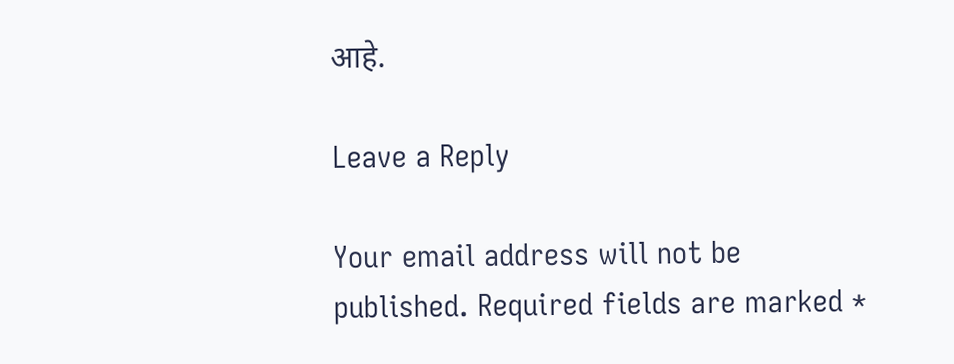आहे.

Leave a Reply

Your email address will not be published. Required fields are marked *